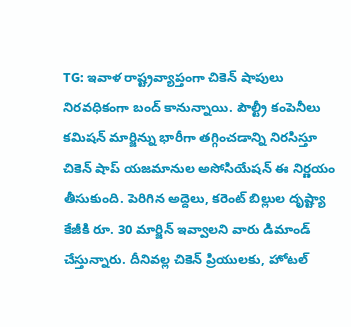TG: ఇవాళ రాష్ట్రవ్యాప్తంగా చికెన్ షాపులు నిరవధికంగా బంద్ కానున్నాయి. పౌల్ట్రీ కంపెనీలు కమిషన్ మార్జిన్ను భారీగా తగ్గించడాన్ని నిరసిస్తూ చికెన్ షాప్ యజమానుల అసోసియేషన్ ఈ నిర్ణయం తీసుకుంది. పెరిగిన అద్దెలు, కరెంట్ బిల్లుల దృష్ట్యా కేజీకి రూ. 30 మార్జిన్ ఇవ్వాలని వారు డిమాండ్ చేస్తున్నారు. దీనివల్ల చికెన్ ప్రియులకు, హోటల్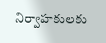నిర్వాహకులకు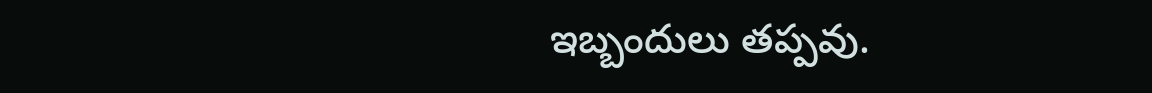ఇబ్బందులు తప్పవు.